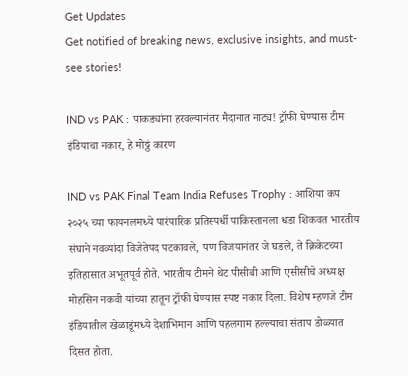Get Updates
Get notified of breaking news, exclusive insights, and must-see stories!

IND vs PAK : पाकड्यांना हरवल्यानंतर मैदानात नाट्य! ट्रॉफी घेण्यास टीम इंडियाचा नकार, हे मोठ्ठं कारण

IND vs PAK Final Team India Refuses Trophy : आशिया कप २०२५ च्या फायनलमध्ये पारंपारिक प्रतिस्पर्धी पाकिस्तानला धडा शिकवत भारतीय संघाने नवव्यांदा विजेतेपद पटकावले, पण विजयानंतर जे घडले, ते क्रिकेटच्या इतिहासात अभूतपूर्व होते. भारतीय टीमने थेट पीसीबी आणि एसीसीचे अध्यक्ष मोहसिन नकवी यांच्या हातून ट्रॉफी घेण्यास स्पष्ट नकार दिला. विशेष म्हणजे टीम इंडियातील खेळाडूंमध्ये देशाभिमान आणि पहलगाम हल्ल्याचा संताप डोळ्यात दिसत होता.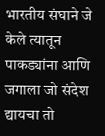भारतीय संघाने जे केले त्यातून पाकड्यांना आणि जगाला जो संदेश द्यायचा तो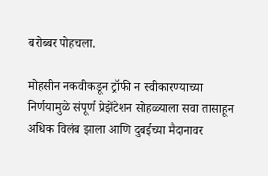बरोब्बर पोहचला.

मोहसीन नकवीकडून ट्रॉफी न स्वीकारण्याच्या निर्णयामुळे संपूर्ण प्रेझेंटेशन सोहळ्याला सवा तासाहून अधिक विलंब झाला आणि दुबईच्या मैदानावर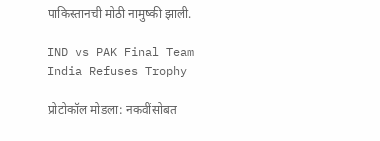पाकिस्तानची मोठी नामुष्की झाली.

IND vs PAK Final Team India Refuses Trophy

प्रोटोकॉल मोडला: नकवींसोबत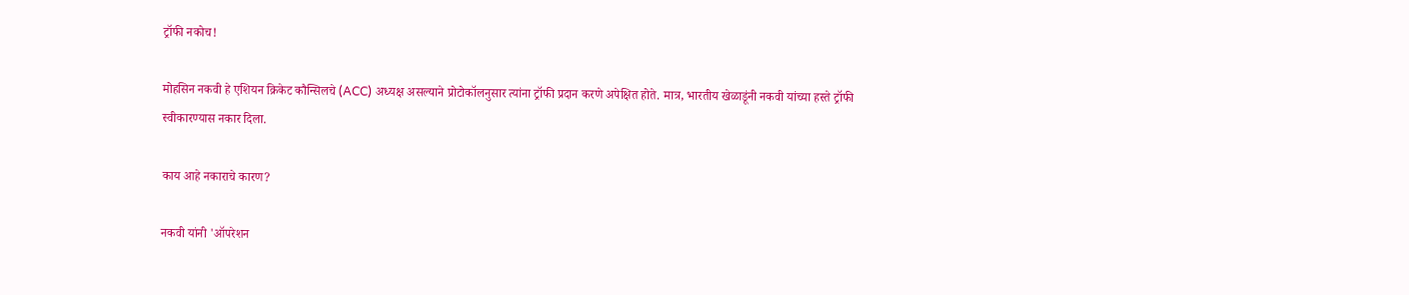ट्रॉफी नकोच!

मोहसिन नकवी हे एशियन क्रिकेट कौन्सिलचे (ACC) अध्यक्ष असल्याने प्रोटोकॉलनुसार त्यांना ट्रॉफी प्रदान करणे अपेक्षित होते. मात्र, भारतीय खेळाडूंनी नकवी यांच्या हस्ते ट्रॉफी स्वीकारण्यास नकार दिला.

काय आहे नकाराचे कारण?

नकवी यांनी 'ऑपरेशन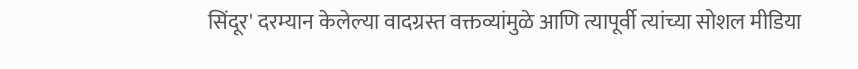सिंदूर' दरम्यान केलेल्या वादग्रस्त वक्तव्यांमुळे आणि त्यापूर्वी त्यांच्या सोशल मीडिया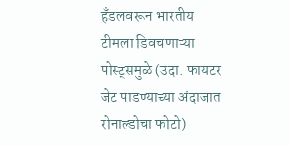हँडलवरून भारतीय टीमला डिवचणाऱ्या पोस्ट्समुळे (उदा. फायटर जेट पाडण्याच्या अंदाजात रोनाल्डोचा फोटो)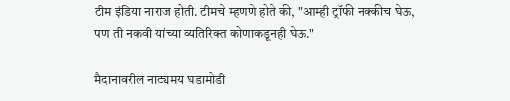टीम इंडिया नाराज होती. टीमचे म्हणणे होते की, "आम्ही ट्रॉफी नक्कीच घेऊ, पण ती नकवी यांच्या व्यतिरिक्त कोणाकडूनही घेऊ."

मैदानावरील नाट्यमय घडामोडी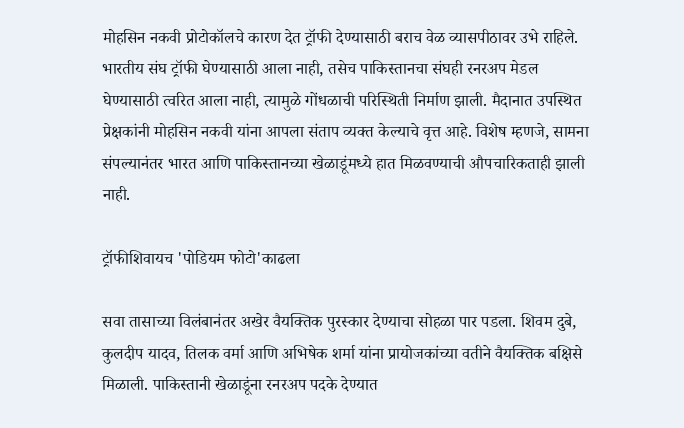मोहसिन नकवी प्रोटोकॉलचे कारण देत ट्रॉफी देण्यासाठी बराच वेळ व्यासपीठावर उभे राहिले. भारतीय संघ ट्रॉफी घेण्यासाठी आला नाही, तसेच पाकिस्तानचा संघही रनरअप मेडल घेण्यासाठी त्वरित आला नाही, त्यामुळे गोंधळाची परिस्थिती निर्माण झाली. मैदानात उपस्थित प्रेक्षकांनी मोहसिन नकवी यांना आपला संताप व्यक्त केल्याचे वृत्त आहे. विशेष म्हणजे, सामना संपल्यानंतर भारत आणि पाकिस्तानच्या खेळाडूंमध्ये हात मिळवण्याची औपचारिकताही झाली नाही.

ट्रॉफीशिवायच 'पोडियम फोटो'काढला

सवा तासाच्या विलंबानंतर अखेर वैयक्तिक पुरस्कार देण्याचा सोहळा पार पडला. शिवम दुबे, कुलदीप यादव, तिलक वर्मा आणि अभिषेक शर्मा यांना प्रायोजकांच्या वतीने वैयक्तिक बक्षिसे मिळाली. पाकिस्तानी खेळाडूंना रनरअप पदके देण्यात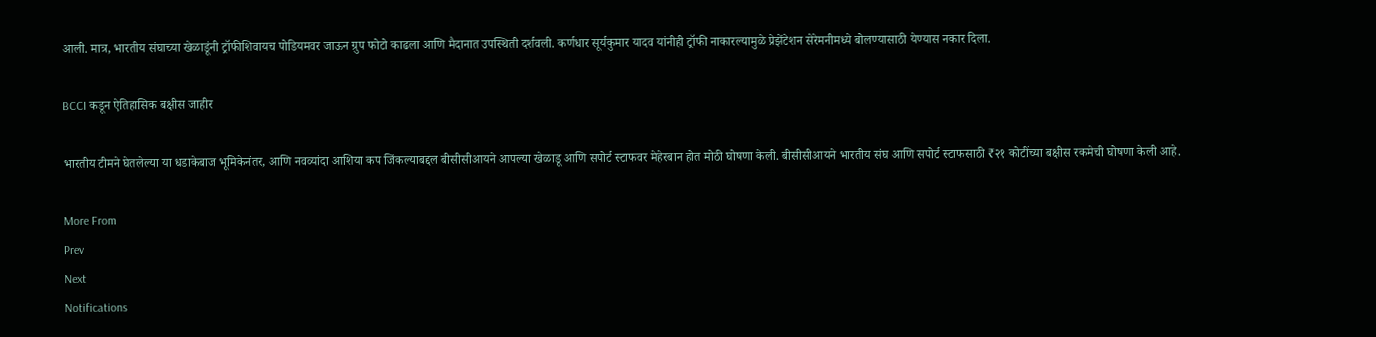आली. मात्र, भारतीय संघाच्या खेळाडूंनी ट्रॉफीशिवायच पोडियमवर जाऊन ग्रुप फोटो काढला आणि मैदानात उपस्थिती दर्शवली. कर्णधार सूर्यकुमार यादव यांनीही ट्रॉफी नाकारल्यामुळे प्रेझेंटेशन सेरेमनीमध्ये बोलण्यासाठी येण्यास नकार दिला.

BCCI कडून ऐतिहासिक बक्षीस जाहीर

भारतीय टीमने घेतलेल्या या धडाकेबाज भूमिकेनंतर, आणि नवव्यांदा आशिया कप जिंकल्याबद्दल बीसीसीआयने आपल्या खेळाडू आणि सपोर्ट स्टाफवर मेहेरबान होत मोठी घोषणा केली. बीसीसीआयने भारतीय संघ आणि सपोर्ट स्टाफसाठी ₹२१ कोटींच्या बक्षीस रकमेची घोषणा केली आहे.

More From
Prev
Next
Notifications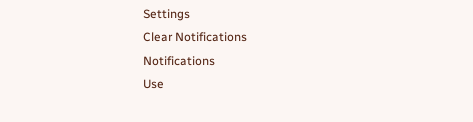Settings
Clear Notifications
Notifications
Use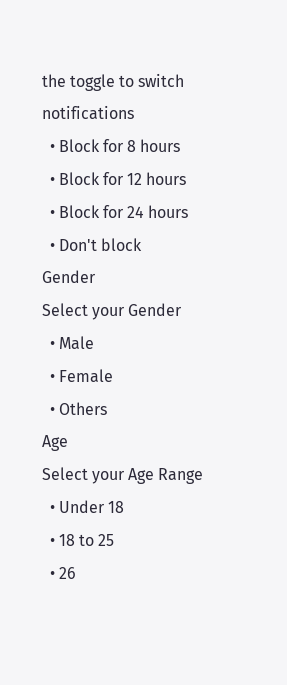the toggle to switch notifications
  • Block for 8 hours
  • Block for 12 hours
  • Block for 24 hours
  • Don't block
Gender
Select your Gender
  • Male
  • Female
  • Others
Age
Select your Age Range
  • Under 18
  • 18 to 25
  • 26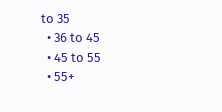to 35
  • 36 to 45
  • 45 to 55
  • 55+